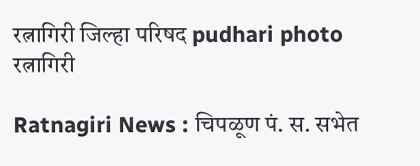रत्नागिरी जिल्हा परिषद pudhari photo
रत्नागिरी

Ratnagiri News : चिपळूण पं. स. सभेत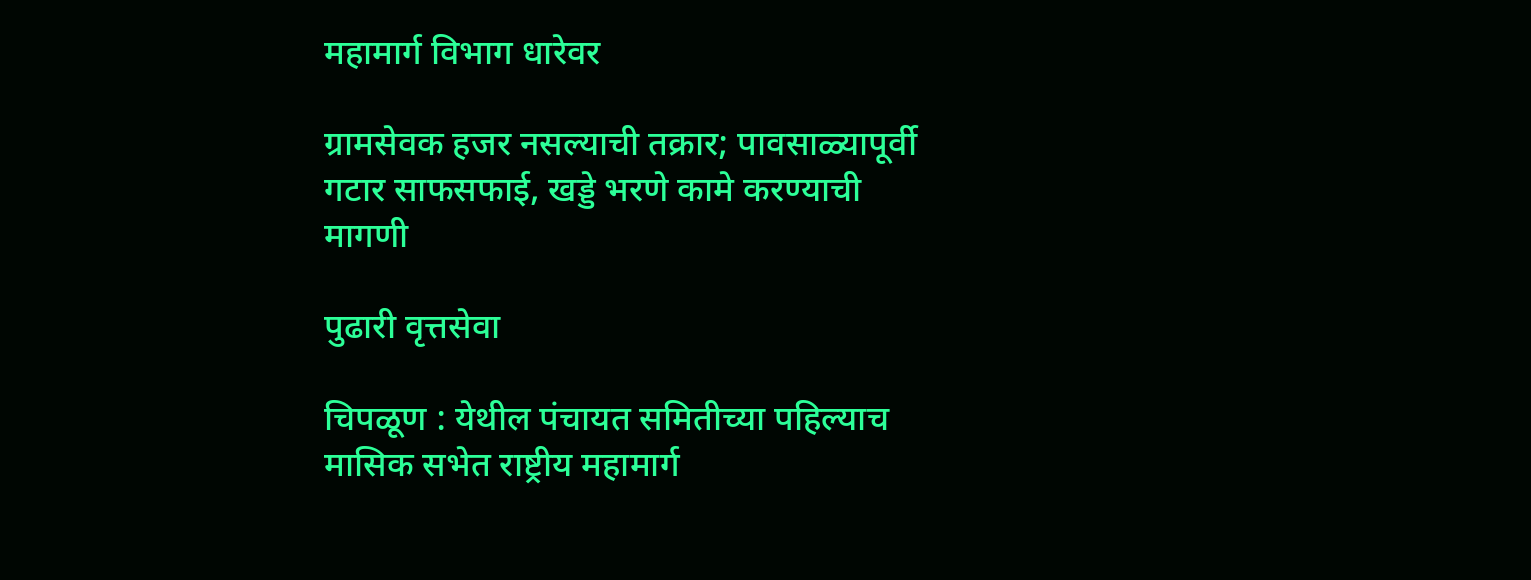महामार्ग विभाग धारेवर

ग्रामसेवक हजर नसल्याची तक्रार; पावसाळ्यापूर्वी गटार साफसफाई, खड्डे भरणे कामे करण्याची मागणी

पुढारी वृत्तसेवा

चिपळूण : येथील पंचायत समितीच्या पहिल्याच मासिक सभेत राष्ट्रीय महामार्ग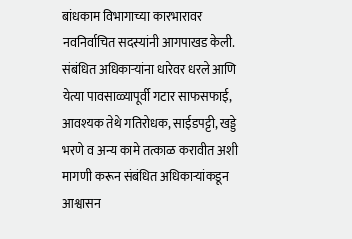बांधकाम विभागाच्या कारभारावर नवनिर्वाचित सदस्यांनी आगपाखड केली. संबंधित अधिकाऱ्यांना धारेवर धरले आणि येत्या पावसाळ्यापूर्वी गटार साफसफाई, आवश्यक तेथे गतिरोधक, साईडपट्टी, खड्डे भरणे व अन्य कामे तत्काळ करावीत अशी मागणी करून संबंधित अधिकाऱ्यांकडून आश्वासन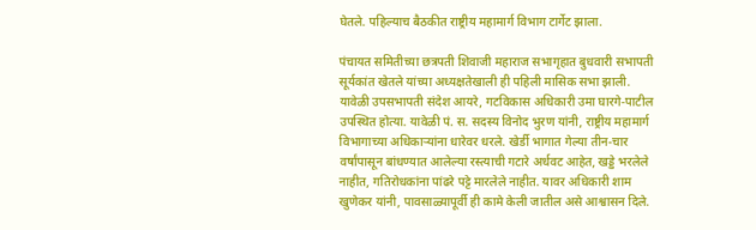घेतले. पहिल्याच बैठकीत राष्ट्रीय महामार्ग विभाग टार्गेट झाला.

पंचायत समितीच्या छत्रपती शिवाजी महाराज सभागृहात बुधवारी सभापती सूर्यकांत खेतले यांच्या अध्यक्षतेखाली ही पहिली मासिक सभा झाली. यावेळी उपसभापती संदेश आयरे, गटविकास अधिकारी उमा घारगे-पाटील उपस्थित होत्या. यावेळी पं. स. सदस्य विनोद भुरण यांनी, राष्ट्रीय महामार्ग विभागाच्या अधिकाऱ्यांना धारेवर धरले. खेर्डी भागात गेल्या तीन-चार वर्षांपासून बांधण्यात आलेल्या रस्त्याची गटारे अर्धवट आहेत, खड्डे भरलेले नाहीत, गतिरोधकांना पांढरे पट्टे मारलेले नाहीत. यावर अधिकारी शाम खुणेकर यांनी, पावसाळ्यापूर्वी ही कामे केली जातील असे आश्वासन दिले.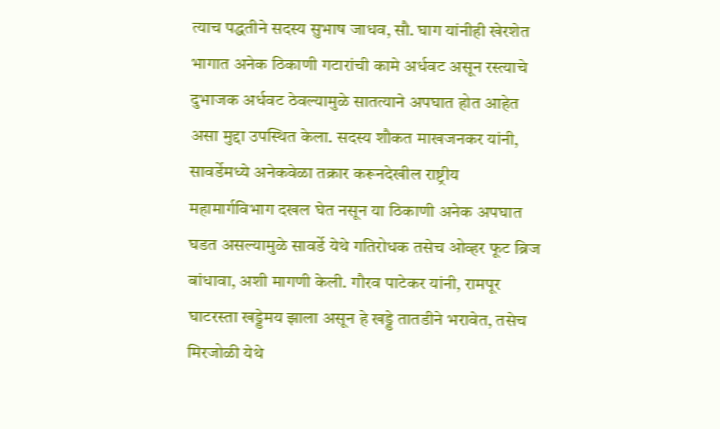त्याच पद्धतीने सदस्य सुभाष जाधव, सौ. घाग यांनीही खेरशेत भागात अनेक ठिकाणी गटारांची कामे अर्धवट असून रस्त्याचे दुभाजक अर्धवट ठेवल्यामुळे सातत्याने अपघात होत आहेत असा मुद्दा उपस्थित केला. सदस्य शौकत माखजनकर यांनी, सावर्डेमध्ये अनेकवेळा तक्रार करूनदेखील राष्ट्रीय महामार्गविभाग दखल घेत नसून या ठिकाणी अनेक अपघात घडत असल्यामुळे सावर्डे येथे गतिरोधक तसेच ओव्हर फूट ब्रिज बांधावा, अशी मागणी केली. गौरव पाटेकर यांनी, रामपूर घाटरस्ता खड्डेमय झाला असून हे खड्डे तातडीने भरावेत, तसेच मिरजोळी येथे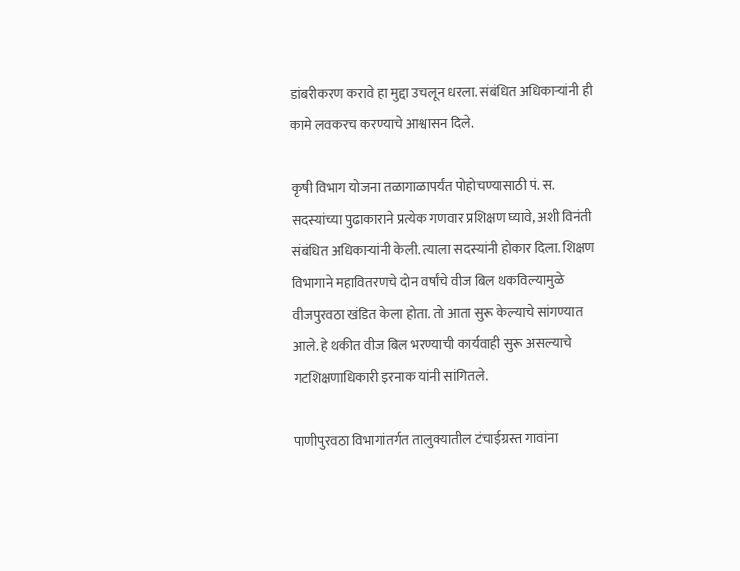डांबरीकरण करावे हा मुद्दा उचलून धरला. संबंधित अधिकाऱ्यांनी ही कामे लवकरच करण्याचे आश्वासन दिले.

कृषी विभाग योजना तळागाळापर्यंत पोहोचण्यासाठी पं. स. सदस्यांच्या पुढाकाराने प्रत्येक गणवार प्रशिक्षण घ्यावे, अशी विनंती संबंधित अधिकाऱ्यांनी केली. त्याला सदस्यांनी होकार दिला. शिक्षण विभागाने महावितरणचे दोन वर्षांचे वीज बिल थकविल्यामुळे वीजपुरवठा खंडित केला होता. तो आता सुरू केल्याचे सांगण्यात आले. हे थकीत वीज बिल भरण्याची कार्यवाही सुरू असल्याचे गटशिक्षणाधिकारी इरनाक यांनी सांगितले.

पाणीपुरवठा विभागांतर्गत तालुक्यातील टंचाईग्रस्त गावांना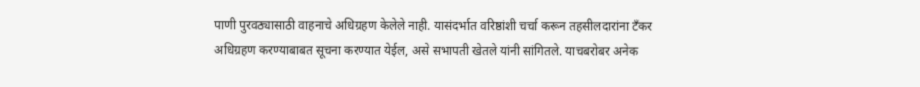पाणी पुरवठ्यासाठी वाहनाचे अधिग्रहण केलेले नाही. यासंदर्भात वरिष्ठांशी चर्चा करून तहसीलदारांना टँकर अधिग्रहण करण्याबाबत सूचना करण्यात येईल, असे सभापती खेतले यांनी सांगितले. याचबरोबर अनेक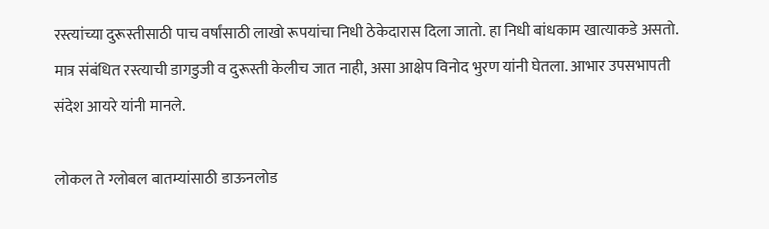रस्त्यांच्या दुरूस्तीसाठी पाच वर्षांसाठी लाखो रूपयांचा निधी ठेकेदारास दिला जातो. हा निधी बांधकाम खात्याकडे असतो. मात्र संबंधित रस्त्याची डागडुजी व दुरूस्ती केलीच जात नाही, असा आक्षेप विनोद भुरण यांनी घेतला. आभार उपसभापती संदेश आयरे यांनी मानले.

लोकल ते ग्लोबल बातम्यांसाठी डाऊनलोड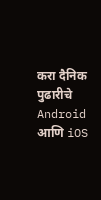करा दैनिक पुढारीचे Android आणि iOS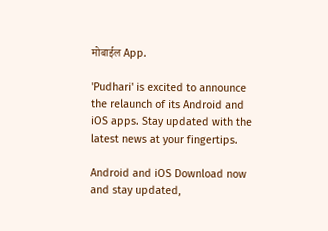मोबाईल App.

'Pudhari' is excited to announce the relaunch of its Android and iOS apps. Stay updated with the latest news at your fingertips.

Android and iOS Download now and stay updated,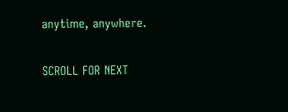anytime, anywhere.

SCROLL FOR NEXT